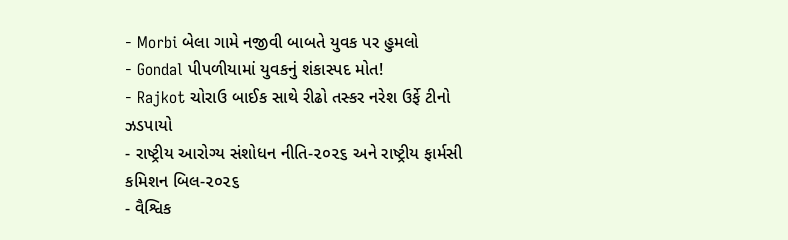- Morbi બેલા ગામે નજીવી બાબતે યુવક પર હુમલો
- Gondal પીપળીયામાં યુવકનું શંકાસ્પદ મોત!
- Rajkot ચોરાઉ બાઈક સાથે રીઢો તસ્કર નરેશ ઉર્ફે ટીનો ઝડપાયો
- રાષ્ટ્રીય આરોગ્ય સંશોધન નીતિ-૨૦૨૬ અને રાષ્ટ્રીય ફાર્મસી કમિશન બિલ-૨૦૨૬
- વૈશ્વિક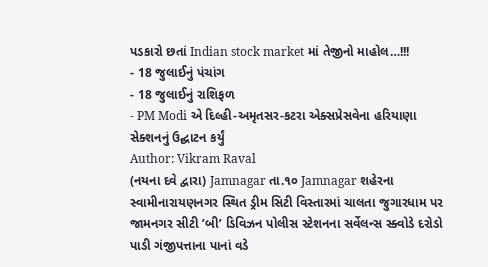પડકારો છતાં Indian stock market માં તેજીનો માહોલ…!!!
- 18 જુલાઈનું પંચાંગ
- 18 જુલાઈનું રાશિફળ
- PM Modi એ દિલ્હી-અમૃતસર-કટરા એક્સપ્રેસવેના હરિયાણા સેક્શનનું ઉદ્ઘાટન કર્યું
Author: Vikram Raval
(નયના દવે દ્વારા) Jamnagar તા.૧૦ Jamnagar શહેરના સ્વામીનારાયણનગર સ્થિત ડ્રીમ સિટી વિસ્તારમાં ચાલતા જુગારધામ પર જામનગર સીટી ’બી’ ડિવિઝન પોલીસ સ્ટેશનના સર્વેલન્સ સ્ક્વોડે દરોડો પાડી ગંજીપત્તાના પાનાં વડે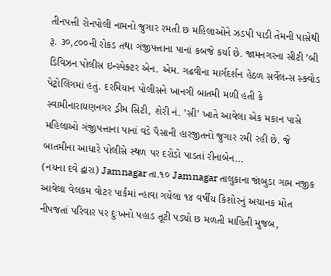તીનપત્તી રોનપોલી નામનો જુગાર રમતી છ મહિલાઓને ઝડપી પાડી તેમની પાસેથી રૂ. ૩૦,૮૦૦ની રોકડ તથા ગંજીપત્તાના પાનાં કબજે કર્યા છે. જામનગરના સીટી ’બી ડિવિઝન પોલીસ ઇન્સ્પેક્ટર એન. એમ. ગઢવીના માર્ગદર્શન હેઠળ સર્વેલન્સ સ્ક્વોડ પેટ્રોલિંગમાં હતું. દરમિયાન પોલીસને ખાનગી બાતમી મળી હતી કે સ્વામીનારાયણનગર ડ્રીમ સિટી, શેરી નં. ’સી’ ખાતે આવેલા એક મકાન પાસે મહિલાઓ ગંજીપત્તાના પાનાં વડે પૈસાની હારજીતનો જુગાર રમી રહી છે. જે બાતમીના આધારે પોલીસે સ્થળ પર દરોડો પાડતાં રીનાબેન…
(નયના દવે દ્વારા) Jamnagar તા.૧૦ Jamnagar તાલુકાના જાંબુડા ગામ નજીક આવેલા વેલકમ વોટર પાર્કમાં ન્હાવા ગયેલા ૧૪ વર્ષીય કિશોરનું અચાનક મોત નીપજતાં પરિવાર પર દુઃખનો પહાડ તૂટી પડ્યો છ મળતી માહિતી મુજબ,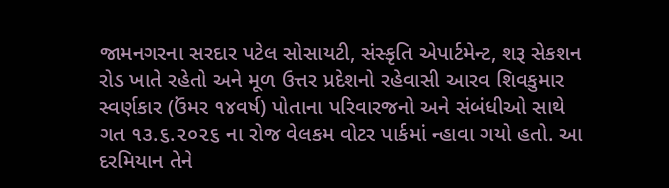જામનગરના સરદાર પટેલ સોસાયટી, સંસ્કૃતિ એપાર્ટમેન્ટ, શરૂ સેકશન રોડ ખાતે રહેતો અને મૂળ ઉત્તર પ્રદેશનો રહેવાસી આરવ શિવકુમાર સ્વર્ણકાર (ઉંમર ૧૪વર્ષ) પોતાના પરિવારજનો અને સંબંધીઓ સાથે ગત ૧૩.૬.૨૦૨૬ ના રોજ વેલકમ વોટર પાર્કમાં ન્હાવા ગયો હતો. આ દરમિયાન તેને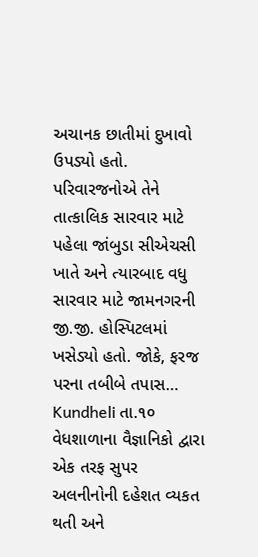અચાનક છાતીમાં દુખાવો ઉપડ્યો હતો. પરિવારજનોએ તેને તાત્કાલિક સારવાર માટે પહેલા જાંબુડા સીએચસી ખાતે અને ત્યારબાદ વધુ સારવાર માટે જામનગરની જી.જી. હોસ્પિટલમાં ખસેડ્યો હતો. જોકે, ફરજ પરના તબીબે તપાસ…
Kundheli તા.૧૦ વેધશાળાના વૈજ્ઞાનિકો દ્વારા એક તરફ સુપર અલનીનોની દહેશત વ્યકત થતી અને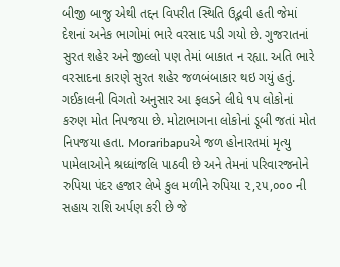બીજી બાજુ એથી તદ્દન વિપરીત સ્થિતિ ઉદ્ભવી હતી જેમાં દેશનાં અનેક ભાગોમાં ભારે વરસાદ પડી ગયો છે. ગુજરાતનાં સુરત શહેર અને જીલ્લો પણ તેમાં બાકાત ન રહ્યા. અતિ ભારે વરસાદના કારણે સુરત શહેર જળબંબાકાર થઇ ગયું હતું. ગઈકાલની વિગતો અનુસાર આ ફલડને લીધે ૧૫ લોકોનાં કરુણ મોત નિપજયા છે. મોટાભાગના લોકોનાં ડૂબી જતાં મોત નિપજયા હતા. Moraribapuએ જળ હોનારતમાં મૃત્યુ પામેલાઓને શ્રધ્ધાંજલિ પાઠવી છે અને તેમનાં પરિવારજનોને રુપિયા પંદર હજાર લેખે કુલ મળીને રુપિયા ૨,૨૫,૦૦૦ ની સહાય રાશિ અર્પણ કરી છે જે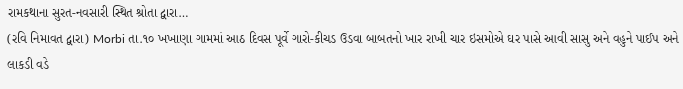રામકથાના સુરત-નવસારી સ્થિત શ્રોતા દ્વારા…
(રવિ નિમાવત દ્વારા) Morbi તા.૧૦ ખખાણા ગામમાં આઠ દિવસ પૂર્વે ગારો-કીચડ ઉડવા બાબતનો ખાર રાખી ચાર ઇસમોએ ઘર પાસે આવી સાસુ અને વહુને પાઈપ અને લાકડી વડે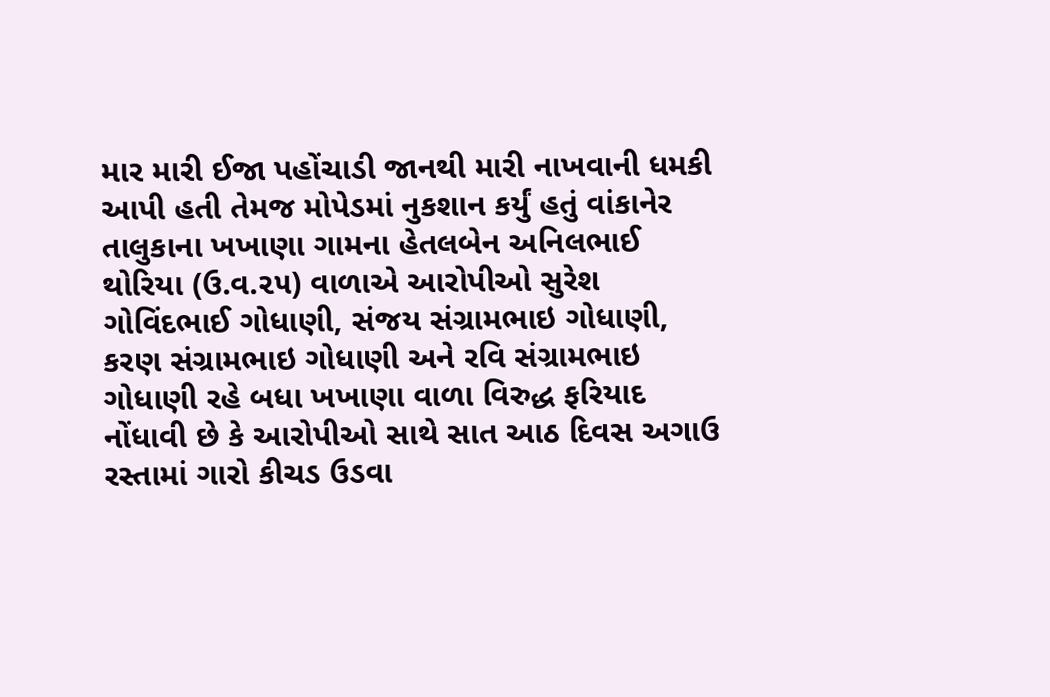માર મારી ઈજા પહોંચાડી જાનથી મારી નાખવાની ધમકી આપી હતી તેમજ મોપેડમાં નુકશાન કર્યું હતું વાંકાનેર તાલુકાના ખખાણા ગામના હેતલબેન અનિલભાઈ થોરિયા (ઉ.વ.૨૫) વાળાએ આરોપીઓ સુરેશ ગોવિંદભાઈ ગોધાણી, સંજય સંગ્રામભાઇ ગોધાણી, કરણ સંગ્રામભાઇ ગોધાણી અને રવિ સંગ્રામભાઇ ગોધાણી રહે બધા ખખાણા વાળા વિરુદ્ધ ફરિયાદ નોંધાવી છે કે આરોપીઓ સાથે સાત આઠ દિવસ અગાઉ રસ્તામાં ગારો કીચડ ઉડવા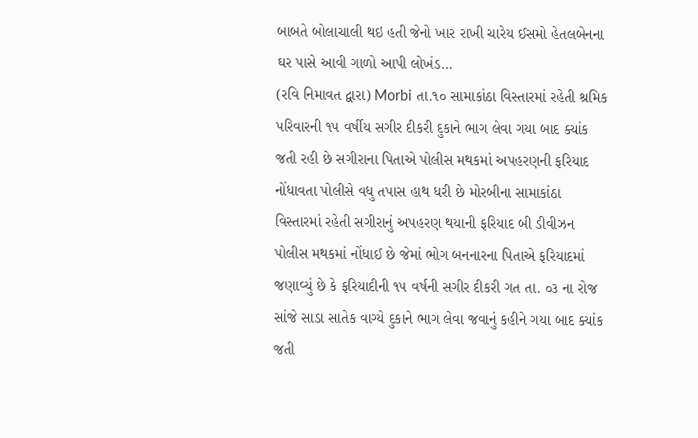બાબતે બોલાચાલી થઇ હતી જેનો ખાર રાખી ચારેય ઈસમો હેતલબેનના ઘર પાસે આવી ગાળો આપી લોખંડ…
(રવિ નિમાવત દ્વારા) Morbi તા.૧૦ સામાકાંઠા વિસ્તારમાં રહેતી શ્રમિક પરિવારની ૧૫ વર્ષીય સગીર દીકરી દુકાને ભાગ લેવા ગયા બાદ ક્યાંક જતી રહી છે સગીરાના પિતાએ પોલીસ મથકમાં અપહરણની ફરિયાદ નોંધાવતા પોલીસે વધુ તપાસ હાથ ધરી છે મોરબીના સામાકાંઠા વિસ્તારમાં રહેતી સગીરાનું અપહરણ થયાની ફરિયાદ બી ડીવીઝન પોલીસ મથકમાં નોંધાઈ છે જેમાં ભોગ બનનારના પિતાએ ફરિયાદમાં જણાવ્યું છે કે ફરિયાદીની ૧૫ વર્ષની સગીર દીકરી ગત તા. ૦૩ ના રોજ સાંજે સાડા સાતેક વાગ્યે દુકાને ભાગ લેવા જવાનું કહીને ગયા બાદ ક્યાંક જતી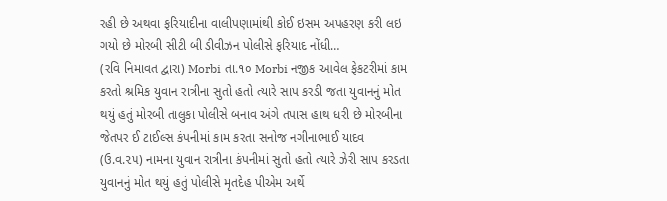રહી છે અથવા ફરિયાદીના વાલીપણામાંથી કોઈ ઇસમ અપહરણ કરી લઇ ગયો છે મોરબી સીટી બી ડીવીઝન પોલીસે ફરિયાદ નોંધી…
(રવિ નિમાવત દ્વારા) Morbi તા.૧૦ Morbi નજીક આવેલ ફેકટરીમાં કામ કરતો શ્રમિક યુવાન રાત્રીના સુતો હતો ત્યારે સાપ કરડી જતા યુવાનનું મોત થયું હતું મોરબી તાલુકા પોલીસે બનાવ અંગે તપાસ હાથ ધરી છે મોરબીના જેતપર ઈ ટાઈલ્સ કંપનીમાં કામ કરતા સનોજ નગીનાભાઈ યાદવ (ઉ.વ.૨૫) નામના યુવાન રાત્રીના કંપનીમાં સુતો હતો ત્યારે ઝેરી સાપ કરડતા યુવાનનું મોત થયું હતું પોલીસે મૃતદેહ પીએમ અર્થે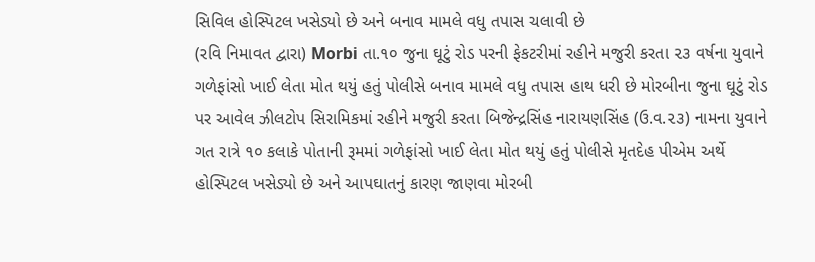સિવિલ હોસ્પિટલ ખસેડ્યો છે અને બનાવ મામલે વધુ તપાસ ચલાવી છે
(રવિ નિમાવત દ્વારા) Morbi તા.૧૦ જુના ઘૂટું રોડ પરની ફેકટરીમાં રહીને મજુરી કરતા ૨૩ વર્ષના યુવાને ગળેફાંસો ખાઈ લેતા મોત થયું હતું પોલીસે બનાવ મામલે વધુ તપાસ હાથ ધરી છે મોરબીના જુના ઘૂટું રોડ પર આવેલ ઝીલટોપ સિરામિકમાં રહીને મજુરી કરતા બિજેન્દ્રસિંહ નારાયણસિંહ (ઉ.વ.૨૩) નામના યુવાને ગત રાત્રે ૧૦ કલાકે પોતાની રૂમમાં ગળેફાંસો ખાઈ લેતા મોત થયું હતું પોલીસે મૃતદેહ પીએમ અર્થે હોસ્પિટલ ખસેડ્યો છે અને આપઘાતનું કારણ જાણવા મોરબી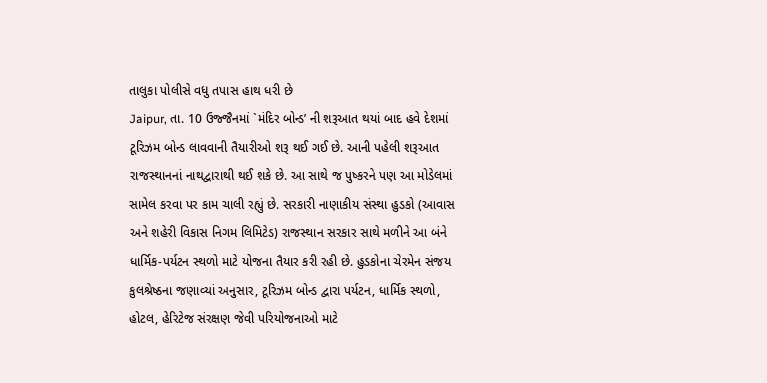તાલુકા પોલીસે વધુ તપાસ હાથ ધરી છે
Jaipur, તા. 10 ઉજ્જૈનમાં `મંદિર બોન્ડ’ ની શરૂઆત થયાં બાદ હવે દેશમાં ટૂરિઝમ બોન્ડ લાવવાની તૈયારીઓ શરૂ થઈ ગઈ છે. આની પહેલી શરૂઆત રાજસ્થાનનાં નાથદ્વારાથી થઈ શકે છે. આ સાથે જ પુષ્કરને પણ આ મોડેલમાં સામેલ કરવા પર કામ ચાલી રહ્યું છે. સરકારી નાણાકીય સંસ્થા હુડકો (આવાસ અને શહેરી વિકાસ નિગમ લિમિટેડ) રાજસ્થાન સરકાર સાથે મળીને આ બંને ધાર્મિક-પર્યટન સ્થળો માટે યોજના તૈયાર કરી રહી છે. હુડકોના ચેરમેન સંજય કુલશ્રેષ્ઠના જણાવ્યાં અનુસાર, ટૂરિઝમ બોન્ડ દ્વારા પર્યટન, ધાર્મિક સ્થળો, હોટલ, હેરિટેજ સંરક્ષણ જેવી પરિયોજનાઓ માટે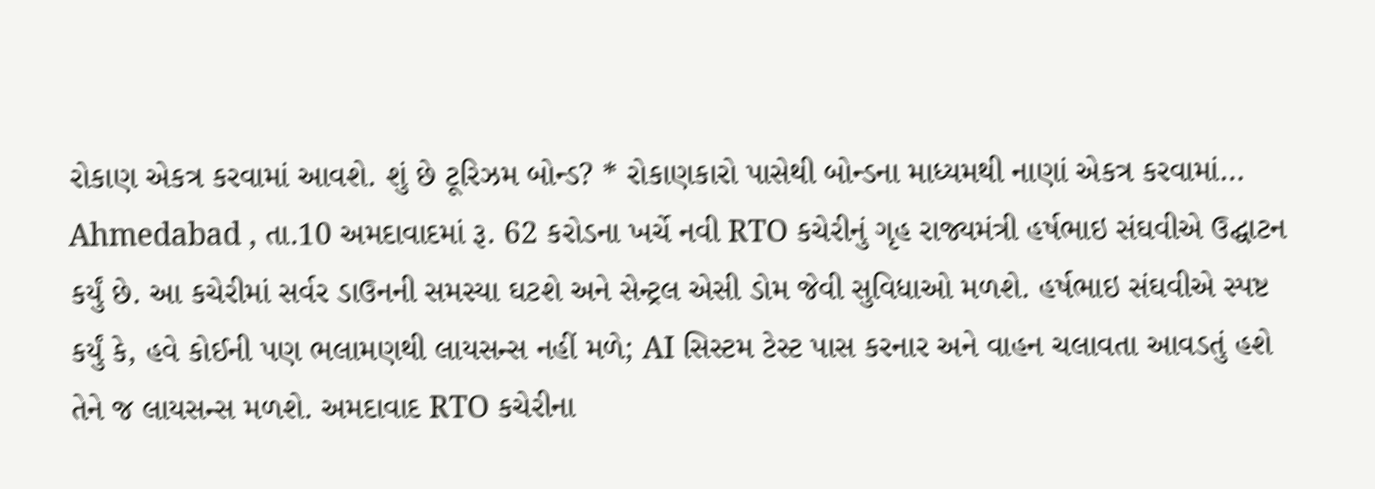રોકાણ એકત્ર કરવામાં આવશે. શું છે ટૂરિઝમ બોન્ડ? * રોકાણકારો પાસેથી બોન્ડના માધ્યમથી નાણાં એકત્ર કરવામાં…
Ahmedabad , તા.10 અમદાવાદમાં રૂ. 62 કરોડના ખર્ચે નવી RTO કચેરીનું ગૃહ રાજ્યમંત્રી હર્ષભાઇ સંઘવીએ ઉદ્ઘાટન કર્યું છે. આ કચેરીમાં સર્વર ડાઉનની સમસ્યા ઘટશે અને સેન્ટ્રલ એસી ડોમ જેવી સુવિધાઓ મળશે. હર્ષભાઇ સંઘવીએ સ્પષ્ટ કર્યું કે, હવે કોઈની પણ ભલામણથી લાયસન્સ નહીં મળે; AI સિસ્ટમ ટેસ્ટ પાસ કરનાર અને વાહન ચલાવતા આવડતું હશે તેને જ લાયસન્સ મળશે. અમદાવાદ RTO કચેરીના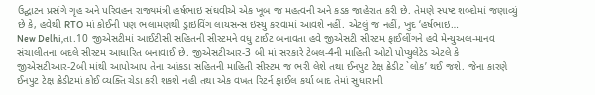ઉદ્ઘાટન પ્રસંગે ગૃહ અને પરિવહન રાજ્યમંત્રી હર્ષભાઇ સંઘવીએ એક ખૂબ જ મહત્વની અને કડક જાહેરાત કરી છે. તેમણે સ્પષ્ટ શબ્દોમાં જણાવ્યું છે કે, હવેથી RTO માં કોઈની પણ ભલામણથી ડ્રાઇવિંગ લાયસન્સ ઇસ્યુ કરવામાં આવશે નહીં. એટલું જ નહીં, ખુદ ‘હર્ષભાઇ…
New Delhi,તા.10 જીએસટીમાં આઈટીસી સહિતની સીસ્ટમને વધુ ટાઈટ બનાવતા હવે જીએસટી સીસ્ટમ ફાઈલીંગને હવે મેન્યુઅલ-માનવ સંચાલીતના બદલે સીસ્ટમ આધારિત બનાવાઈ છે. જીએસટીઆર-3 બી માં સરકારે ટેબલ-4ની માહિતી ઓટો પોપ્યુલેટેડ એટલે કે જીએસટીઆર-2બી માંથી આપોઆપ તેના આંકડા સહિતની માહિતી સીસ્ટમ જ ભરી લેશે તથા ઈનપુટ ટેક્ષ ક્રેડીટ `લોક’ થઈ જશે. જેના કારણે ઈનપુટ ટેક્ષ ક્રેડીટમાં કોઈ વ્યક્તિ ચેડા કરી શકશે નહી તથા એક વખત રિટર્ન ફાઈલ કર્યા બાદ તેમાં સુધારાની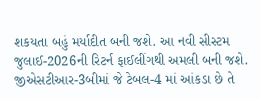શકયતા બહું મર્યાદીત બની જશે. આ નવી સીસ્ટમ જુલાઈ-2026ની રિટર્ન ફાઈલીંગથી અમલી બની જશે. જીએસટીઆર-3બીમાં જે ટેબલ-4 માં આંકડા છે તે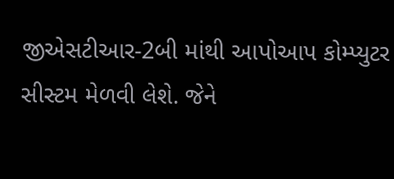જીએસટીઆર-2બી માંથી આપોઆપ કોમ્પ્યુટર સીસ્ટમ મેળવી લેશે. જેને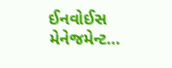ઈનવોઈસ મેનેજમેન્ટ…